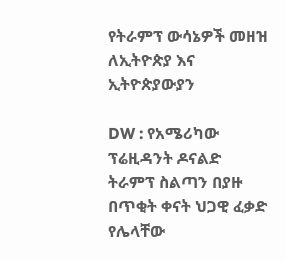የትራምፕ ውሳኔዎች መዘዝ ለኢትዮጵያ እና ኢትዮጵያውያን

DW : የአሜሪካው ፕሬዚዳንት ዶናልድ ትራምፕ ስልጣን በያዙ በጥቂት ቀናት ህጋዊ ፈቃድ የሌላቸው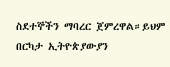ስደተኞችን ማባረር ጀምረዋል።ይህም በርካታ ኢትዮጵያውያን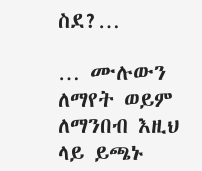ስደ?…

… ሙሉውን ለማየት ወይም ለማንበብ እዚህ ላይ ይጫኑ